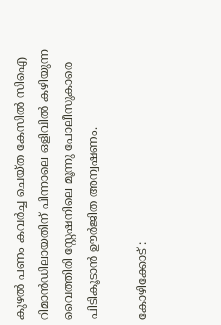കുഴൽ പണം കവർച്ച ചെയ്ത കേസിൽ സിഐ റിമാൻഡിലായതിന് പിന്നാലെ ഒളിവിൽ കഴിയുന്ന വൈത്തിരി സ്റ്റേഷനിലെ മൂന്നു പോലീസുകാരെ പിടികൂടാൻ ഊർജിത അന്വഷണം.

കോഴിക്കോട് :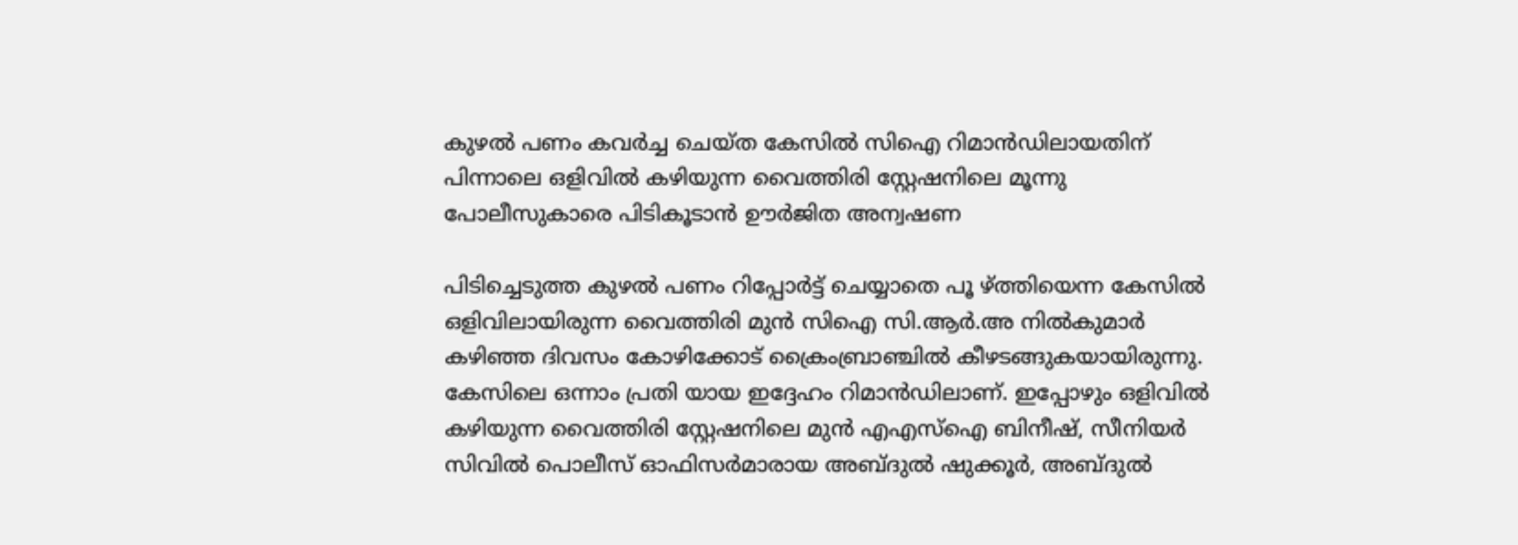കുഴൽ പണം കവർച്ച ചെയ്ത കേസിൽ സിഐ റിമാൻഡിലായതിന് പിന്നാലെ ഒളിവിൽ കഴിയുന്ന വൈത്തിരി സ്റ്റേഷനിലെ മൂന്നു പോലീസുകാരെ പിടികൂടാൻ ഊർജിത അന്വഷണ

പിടിച്ചെടുത്ത കുഴൽ പണം റിപ്പോർട്ട് ചെയ്യാതെ പൂ ഴ്ത്തിയെന്ന കേസിൽ ഒളിവിലായിരുന്ന വൈത്തിരി മുൻ സിഐ സി.ആർ.അ നിൽകുമാർ കഴിഞ്ഞ ദിവസം കോഴിക്കോട് ക്രൈംബ്രാഞ്ചിൽ കീഴടങ്ങുകയായിരുന്നു. കേസിലെ ഒന്നാം പ്രതി യായ ഇദ്ദേഹം റിമാൻഡിലാണ്. ഇപ്പോഴും ഒളിവിൽ കഴിയുന്ന വൈത്തിരി സ്റ്റേഷനിലെ മുൻ എഎസ്ഐ ബിനീഷ്, സീനിയർ സിവിൽ പൊലീസ് ഓഫിസർമാരായ അബ്ദുൽ ഷുക്കൂർ, അബ്ദുൽ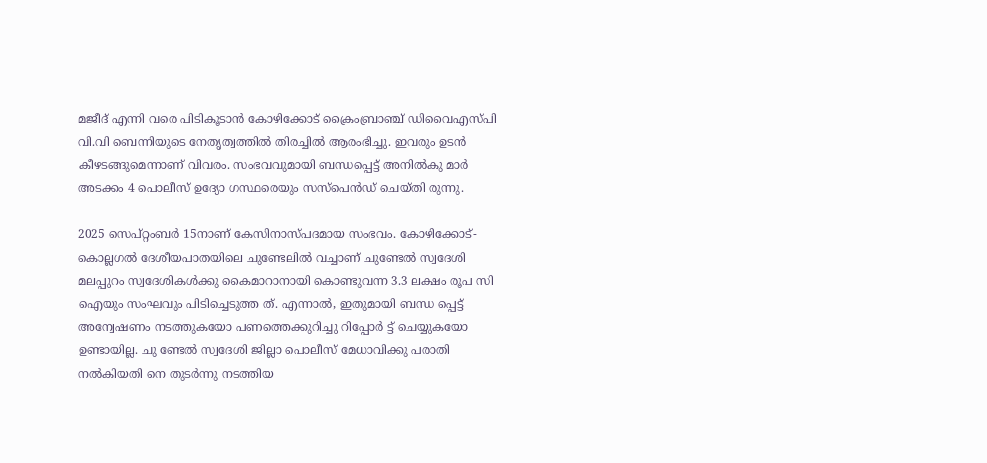മജീദ് എന്നി വരെ പിടികൂടാൻ കോഴിക്കോട് ക്രൈംബ്രാഞ്ച് ഡിവൈഎസ്പി വി.വി ബെന്നിയുടെ നേതൃത്വത്തിൽ തിരച്ചിൽ ആരംഭിച്ചു. ഇവരും ഉടൻ കീഴടങ്ങുമെന്നാണ് വിവരം. സംഭവവുമായി ബന്ധപ്പെട്ട് അനിൽകു മാർ അടക്കം 4 പൊലീസ് ഉദ്യോ ഗസ്ഥരെയും സസ്പെൻഡ് ചെയ്ത‌ി രുന്നു.

2025 സെപ്റ്റംബർ 15നാണ് കേസിനാസ്പദമായ സംഭവം. കോഴിക്കോട്-കൊല്ലഗൽ ദേശീയപാതയിലെ ചുണ്ടേലിൽ വച്ചാണ് ചുണ്ടേൽ സ്വദേശി മലപ്പുറം സ്വദേശികൾക്കു കൈമാറാനായി കൊണ്ടുവന്ന 3.3 ലക്ഷം രൂപ സി ഐയും സംഘവും പിടിച്ചെടുത്ത ത്. എന്നാൽ, ഇതുമായി ബന്ധ പ്പെട്ട് അന്വേഷണം നടത്തുകയോ പണത്തെക്കുറിച്ചു റിപ്പോർ ട്ട് ചെയ്യുകയോ ഉണ്ടായില്ല. ചു ണ്ടേൽ സ്വദേശി ജില്ലാ പൊലീസ് മേധാവിക്കു പരാതി നൽകിയതി നെ തുടർന്നു നടത്തിയ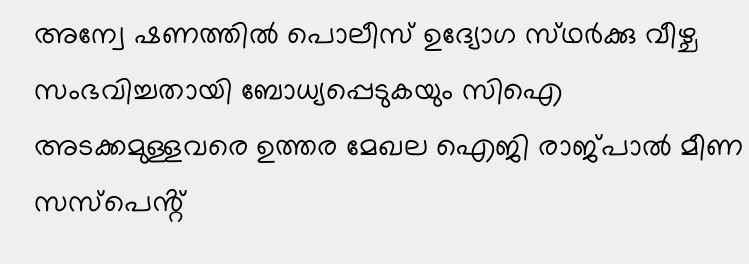അന്വേ ഷണത്തിൽ പൊലീസ് ഉദ്യോഗ സ്‌ഥർക്കു വീഴ്ച‌ സംഭവിച്ചതായി ബോധ്യപ്പെടുകയും സിഐ അടക്കമുള്ളവരെ ഉത്തര മേഖല ഐജി രാജ്പാൽ മീണ സസ്പെൻ്റ്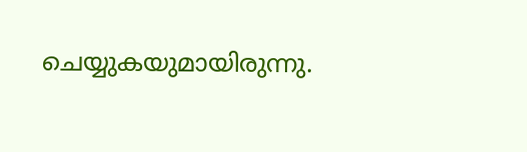ചെയ്യുകയുമായിരുന്നു.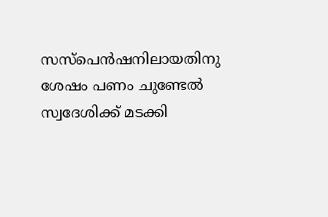സസ്പെൻഷനിലായതിനു ശേഷം പണം ചുണ്ടേൽ സ്വദേശിക്ക് മടക്കി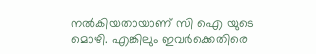നൽകിയതായാണ് സി ഐ യുടെ മൊഴി. എങ്കിലും ഇവർക്കെതിരെ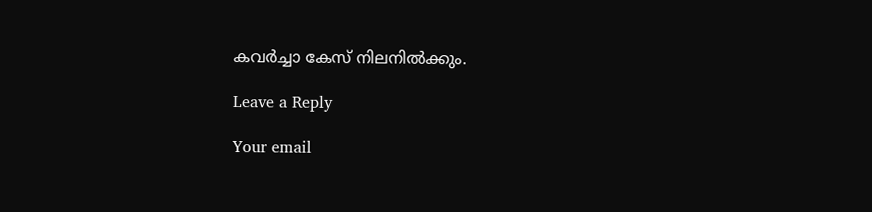കവർച്ചാ കേസ് നിലനിൽക്കും.

Leave a Reply

Your email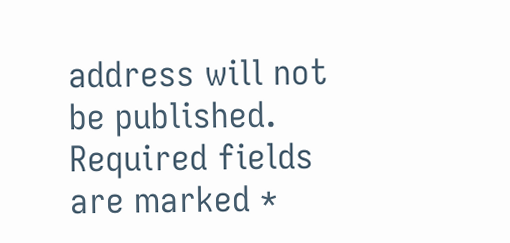address will not be published. Required fields are marked *